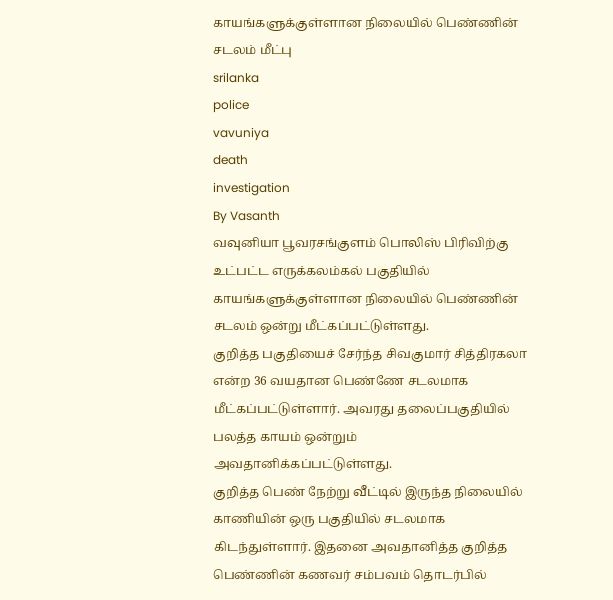காயங்களுக்குள்ளான நிலையில் பெண்ணின் சடலம் மீட்பு
srilanka
police
vavuniya
death
investigation
By Vasanth
வவுனியா பூவரசங்குளம் பொலிஸ் பிரிவிற்கு உட்பட்ட எருக்கலம்கல் பகுதியில் காயங்களுக்குள்ளான நிலையில் பெண்ணின் சடலம் ஒன்று மீட்கப்பட்டுள்ளது.
குறித்த பகுதியைச் சேர்ந்த சிவகுமார் சித்திரகலா என்ற 36 வயதான பெண்ணே சடலமாக மீட்கப்பட்டுள்ளார். அவரது தலைப்பகுதியில் பலத்த காயம் ஒன்றும் அவதானிக்கப்பட்டுள்ளது.
குறித்த பெண் நேற்று வீட்டில் இருந்த நிலையில் காணியின் ஒரு பகுதியில் சடலமாக கிடந்துள்ளார். இதனை அவதானித்த குறித்த பெண்ணின் கணவர் சம்பவம் தொடர்பில்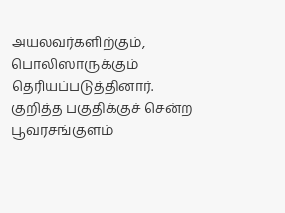அயலவர்களிற்கும், பொலிஸாருக்கும் தெரியப்படுத்தினார்.
குறித்த பகுதிக்குச் சென்ற பூவரசங்குளம்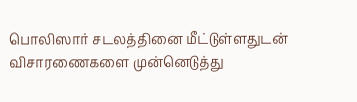பொலிஸார் சடலத்தினை மீட்டுள்ளதுடன் விசாரணைகளை முன்னெடுத்து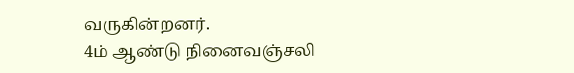வருகின்றனர்.
4ம் ஆண்டு நினைவஞ்சலி